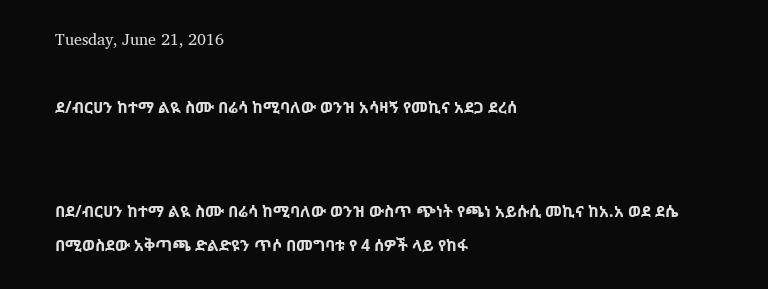Tuesday, June 21, 2016

ደ/ብርሀን ከተማ ልዪ ስሙ በሬሳ ከሚባለው ወንዝ አሳዛኝ የመኪና አደጋ ደረሰ


በደ/ብርሀን ከተማ ልዪ ስሙ በሬሳ ከሚባለው ወንዝ ውስጥ ጭነት የጫነ አይሱሲ መኪና ከአ.አ ወደ ደሴ በሚወስደው አቅጣጫ ድልድዩን ጥሶ በመግባቱ የ 4 ሰዎች ላይ የከፋ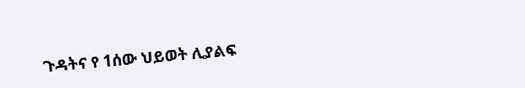ጉዳትና የ 1ሰው ህይወት ሊያልፍ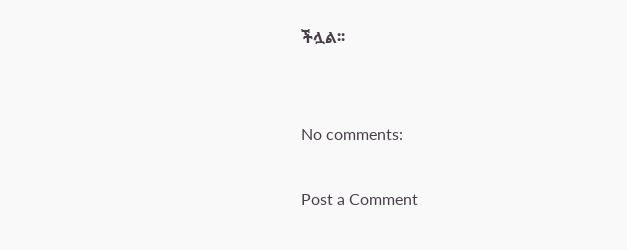ችሏል፡፡


No comments:

Post a Comment